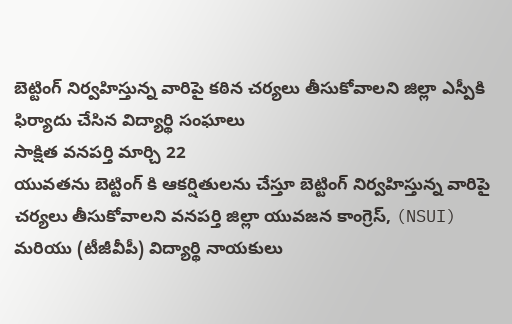బెట్టింగ్ నిర్వహిస్తున్న వారిపై కఠిన చర్యలు తీసుకోవాలని జిల్లా ఎస్పీకి ఫిర్యాదు చేసిన విద్యార్థి సంఘాలు
సాక్షిత వనపర్తి మార్చి 22
యువతను బెట్టింగ్ కి ఆకర్షితులను చేస్తూ బెట్టింగ్ నిర్వహిస్తున్న వారిపై చర్యలు తీసుకోవాలని వనపర్తి జిల్లా యువజన కాంగ్రెస్, (NSUI) మరియు (టీజీవీపీ) విద్యార్థి నాయకులు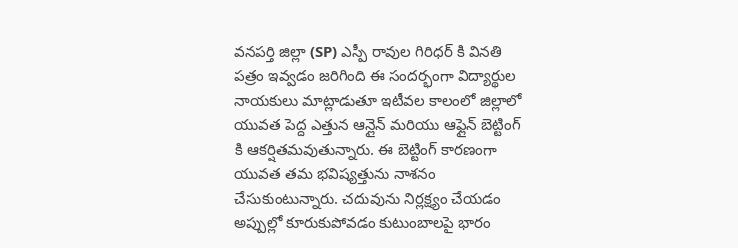వనపర్తి జిల్లా (SP) ఎస్పీ రావుల గిరిధర్ కి వినతి పత్రం ఇవ్వడం జరిగింది ఈ సందర్భంగా విద్యార్థుల నాయకులు మాట్లాడుతూ ఇటీవల కాలంలో జిల్లాలో యువత పెద్ద ఎత్తున ఆన్లైన్ మరియు ఆఫ్లైన్ బెట్టింగ్ కి ఆకర్షితమవుతున్నారు. ఈ బెట్టింగ్ కారణంగా యువత తమ భవిష్యత్తును నాశనం చేసుకుంటున్నారు. చదువును నిర్లక్ష్యం చేయడం అప్పుల్లో కూరుకుపోవడం కుటుంబాలపై భారం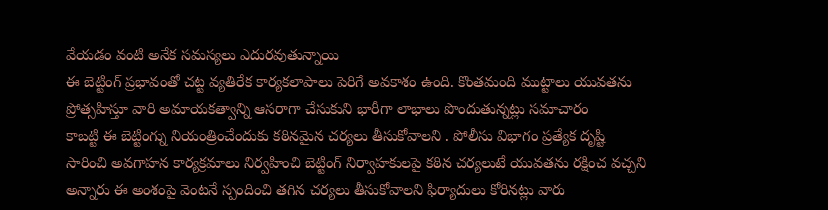వేయడం వంటి అనేక సమస్యలు ఎదురవుతున్నాయి
ఈ బెట్టింగ్ ప్రభావంతో చట్ట వ్యతిరేక కార్యకలాపాలు పెరిగే అవకాశం ఉంది. కొంతమంది ముట్టాలు యువతను ప్రోత్సహిస్తూ వారి అమాయకత్వాన్ని ఆసరాగా చేసుకుని భారీగా లాభాలు పొందుతున్నట్లు సమాచారం
కాబట్టి ఈ బెట్టింగ్ను నియంత్రించేందుకు కఠినమైన చర్యలు తీసుకోవాలని . పోలీసు విభాగం ప్రత్యేక దృష్టి సారించి అవగాహన కార్యక్రమాలు నిర్వహించి బెట్టింగ్ నిర్వాహకులపై కఠిన చర్యలుటే యువతను రక్షించ వచ్చని అన్నారు ఈ అంశంపై వెంటనే స్పందించి తగిన చర్యలు తీసుకోవాలని ఫిర్యాదులు కోరినట్లు వారు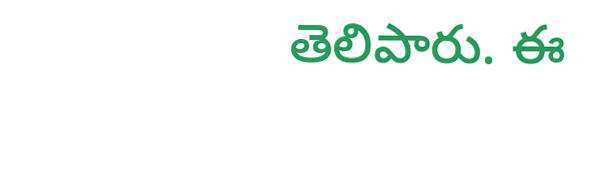తెలిపారు. ఈ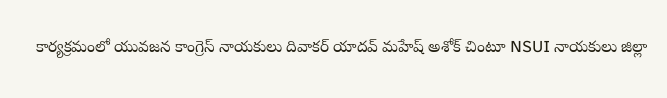కార్యక్రమంలో యువజన కాంగ్రెస్ నాయకులు దివాకర్ యాదవ్ మహేష్ అశోక్ చింటూ NSUI నాయకులు జిల్లా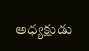అధ్యక్షుడు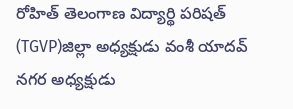రోహిత్ తెలంగాణ విద్యార్థి పరిషత్ (TGVP)జిల్లా అధ్యక్షుడు వంశీ యాదవ్ నగర అధ్యక్షుడు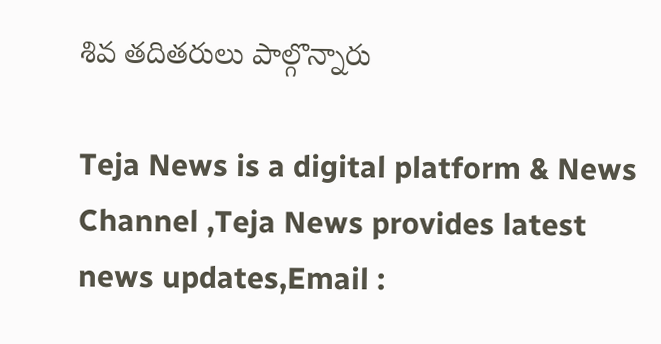శివ తదితరులు పాల్గొన్నారు

Teja News is a digital platform & News Channel ,Teja News provides latest news updates,Email :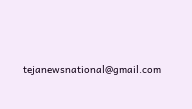tejanewsnational@gmail.com